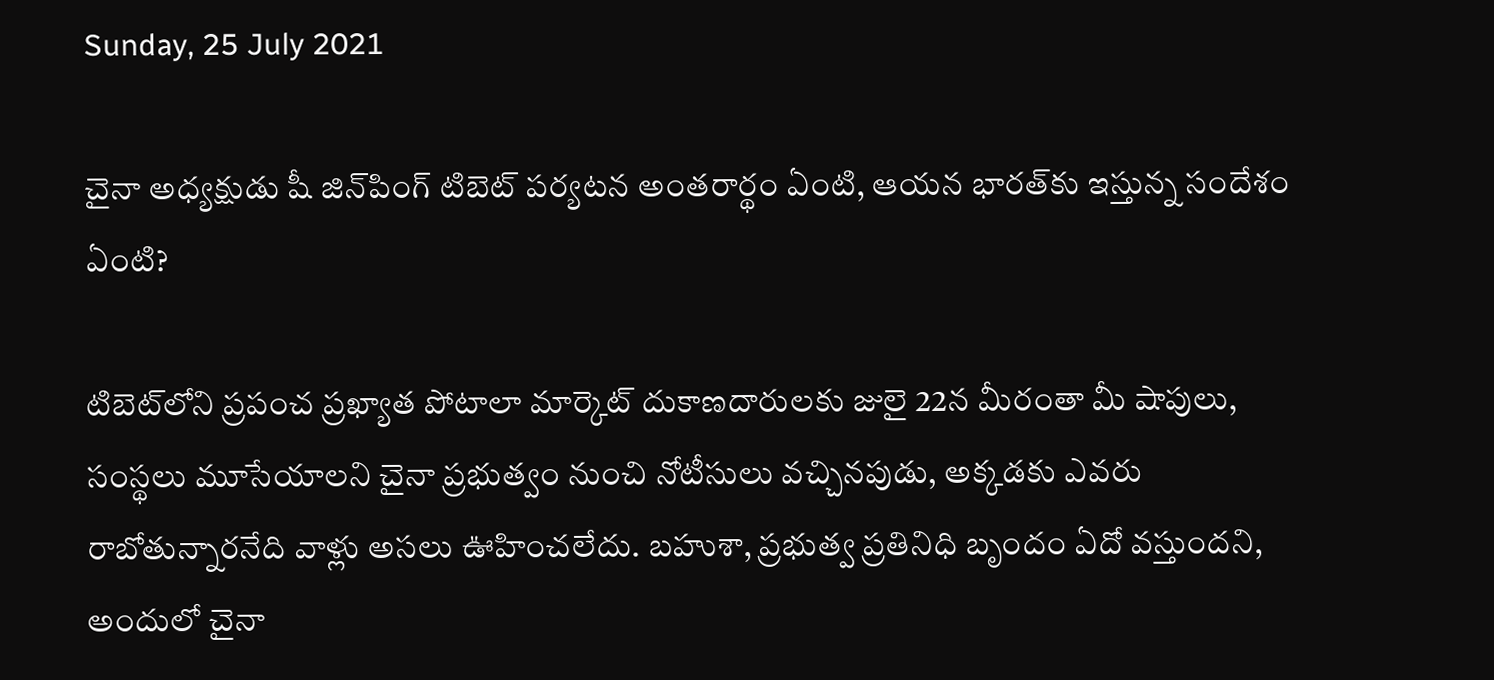Sunday, 25 July 2021

చైనా అధ్యక్షుడు షీ జిన్‌పింగ్ టిబెట్ పర్యటన అంతరార్థం ఏంటి, ఆయన భారత్‌కు ఇస్తున్న సందేశం ఏంటి?

టిబెట్‌లోని ప్రపంచ ప్రఖ్యాత పోటాలా మార్కెట్ దుకాణదారులకు జులై 22న మీరంతా మీ షాపులు, సంస్థలు మూసేయాలని చైనా ప్రభుత్వం నుంచి నోటీసులు వచ్చినపుడు, అక్కడకు ఎవరు రాబోతున్నారనేది వాళ్లు అసలు ఊహించలేదు. బహుశా, ప్రభుత్వ ప్రతినిధి బృందం ఏదో వస్తుందని, అందులో చైనా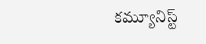కమ్యూనిస్ట్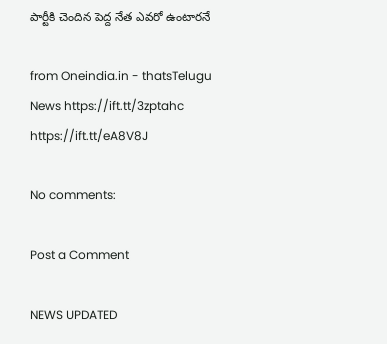పార్టీకి చెందిన పెద్ద నేత ఎవరో ఉంటారనే

from Oneindia.in - thatsTelugu News https://ift.tt/3zptahc
https://ift.tt/eA8V8J

No comments:

Post a Comment

NEWS UPDATED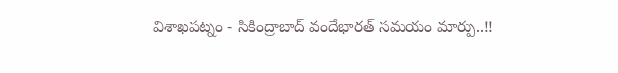విశాఖపట్నం - సికింద్రాబాద్ వందేభారత్ సమయం మార్పు..!!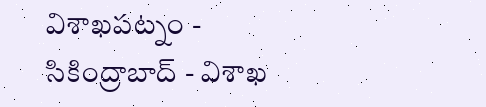విశాఖపట్నం - సికింద్రాబాద్ - విశాఖ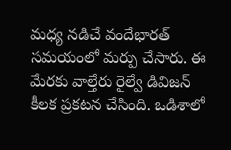మధ్య నడిచే వందేభారత్ సమయంలో మర్పు చేసారు. ఈ మేరకు వాల్తేరు రైల్వే డివిజన్ కీలక ప్రకటన చేసింది. ఒడిశాలో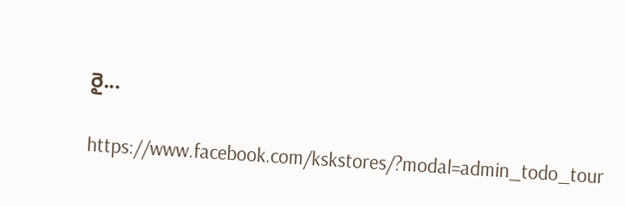రై...

https://www.facebook.com/kskstores/?modal=admin_todo_tour